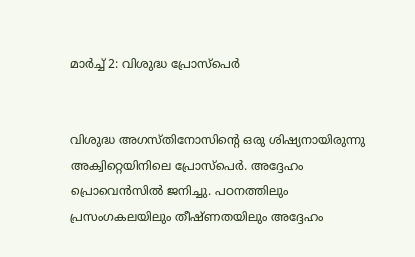മാര്‍ച്ച് 2: വിശുദ്ധ പ്രോസ്‌പെര്‍


വിശുദ്ധ അഗസ്തിനോസിന്റെ ഒരു ശിഷ്യനായിരുന്നു അക്വിറ്റെയിനിലെ പ്രോസ്‌പെര്‍. അദ്ദേഹം പ്രൊവെന്‍സില്‍ ജനിച്ചു. പഠനത്തിലും പ്രസംഗകലയിലും തീഷ്ണതയിലും അദ്ദേഹം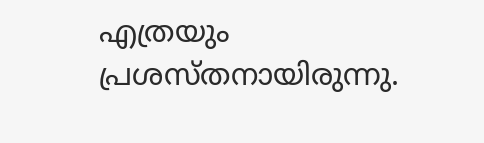എത്രയും പ്രശസ്തനായിരുന്നു.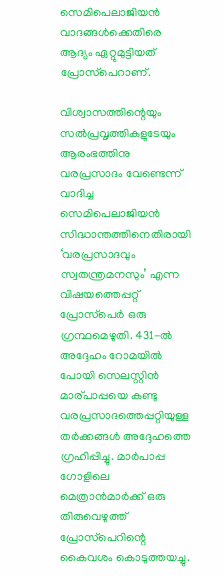സെമിപെലാജിയന്‍ വാദങ്ങള്‍ക്കെതിരെ ആദ്യം ഏറ്റുമുട്ടിയത് പ്രോസ്‌പെറാണ്.

വിശ്വാസത്തിന്റെയും സല്‍പ്രവൃത്തികളുടേയും ആരംഭത്തിനു വരപ്രസാദം വേണ്ടെന്ന് വാദിച്ച സെമിപെലാജിയന്‍ സിദ്ധാന്തത്തിനെതിരായി ‘വരപ്രസാദവും സ്വതന്ത്രമനസും’ എന്ന വിഷയത്തെപ്പറ്റ് പ്രോസ്‌പെര്‍ ഒരു ഗ്രന്ഥമെഴുതി. 431-ല്‍ അദ്ദേഹം റോമയില്‍ പോയി സെലസ്റ്റിന്‍ മാര്പാപ്പയെ കണ്ടു വരപ്രസാദത്തെപ്പറ്റിയുള്ള തര്‍ക്കങ്ങള്‍ അദ്ദേഹത്തെ ഗ്രഹിപ്പിച്ചു. മാര്‍പാപ്പ ഗോളിലെ മെത്രാന്‍മാര്‍ക്ക് ഒരു തിരുവെഴുത്ത് പ്രോസ്‌പെറിന്റെ കൈവശം കൊടുത്തയച്ചു.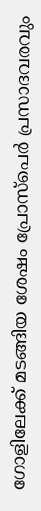ഗോളിലേക്ക് മടങ്ങിയ ശേഷം പ്രോസ്‌പെര്‍ പ്രസാദവരവും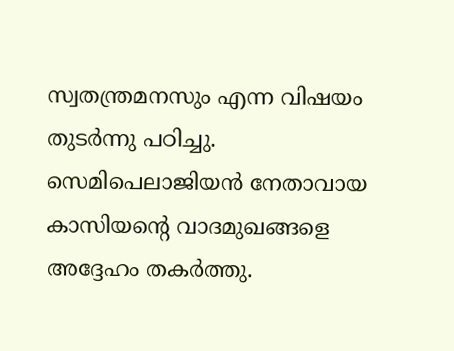സ്വതന്ത്രമനസും എന്ന വിഷയം തുടര്‍ന്നു പഠിച്ചു. സെമിപെലാജിയന്‍ നേതാവായ കാസിയന്റെ വാദമുഖങ്ങളെ അദ്ദേഹം തകര്‍ത്തു.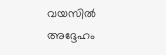വയസില്‍ അദ്ദേഹം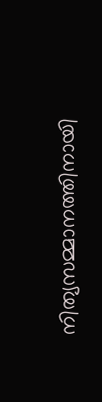നിത്യസമ്മാനത്തിനായി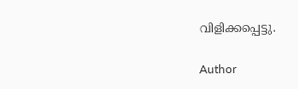വിളിക്കപ്പെട്ടു.

Author